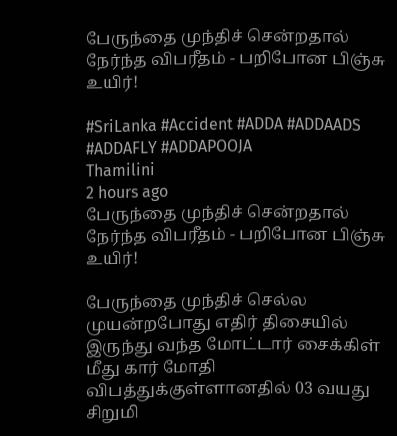பேருந்தை முந்திச் சென்றதால் நேர்ந்த விபரீதம் - பறிபோன பிஞ்சு உயிர்!

#SriLanka #Accident #ADDA #ADDAADS #ADDAFLY #ADDAPOOJA
Thamilini
2 hours ago
பேருந்தை முந்திச் சென்றதால் நேர்ந்த விபரீதம் - பறிபோன பிஞ்சு உயிர்!

பேருந்தை முந்திச் செல்ல முயன்றபோது எதிர் திசையில் இருந்து வந்த மோட்டார் சைக்கிள் மீது கார் மோதி விபத்துக்குள்ளானதில் 03 வயது  சிறுமி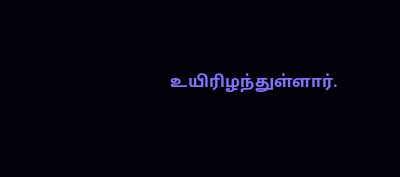உயிரிழந்துள்ளார்.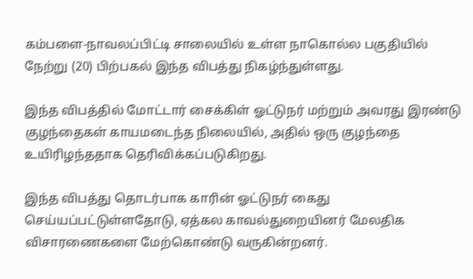கம்பளை-நாவலப்பிட்டி சாலையில் உள்ள நாகொல்ல பகுதியில் நேற்று (20) பிற்பகல் இந்த விபத்து நிகழ்ந்துள்ளது.

இந்த விபத்தில் மோட்டார் சைக்கிள் ஓட்டுநர் மற்றும் அவரது இரண்டு குழந்தைகள் காயமடைந்த நிலையில், அதில் ஒரு குழந்தை உயிரிழந்ததாக தெரிவிக்கப்படுகிறது.

இந்த விபத்து தொடர்பாக காரின் ஓட்டுநர் கைது செய்யப்பட்டுள்ளதோடு, ஏத்கல காவல்துறையினர் மேலதிக விசாரணைகளை மேற்கொண்டு வருகின்றனர்.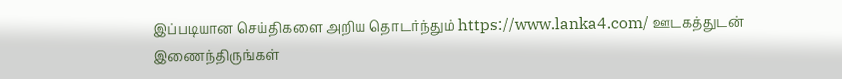இப்படியான செய்திகளை அறிய தொடர்ந்தும் https://www.lanka4.com/ ஊடகத்துடன் இணைந்திருங்கள்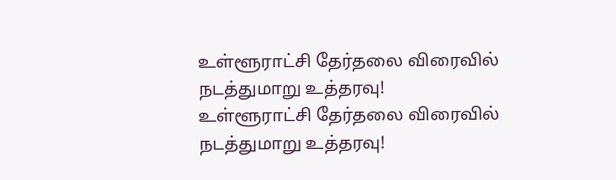உள்ளூராட்சி தேர்தலை விரைவில் நடத்துமாறு உத்தரவு!
உள்ளூராட்சி தேர்தலை விரைவில் நடத்துமாறு உத்தரவு!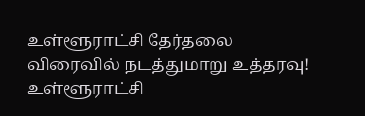உள்ளூராட்சி தேர்தலை விரைவில் நடத்துமாறு உத்தரவு!
உள்ளூராட்சி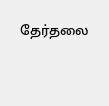தேர்தலை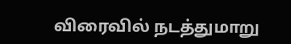விரைவில் நடத்துமாறு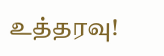உத்தரவு!